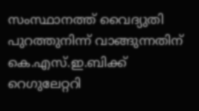സംസ്ഥാനത്ത് വൈദ്യുതി പുറത്തുനിന്ന് വാങ്ങുന്നതിന് കെ.എസ്.ഇ.ബിക്ക് റെഗുലേറ്ററി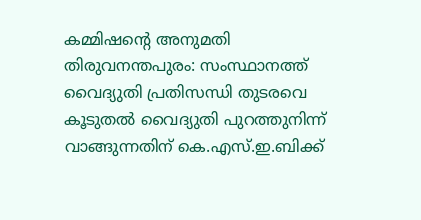കമ്മിഷൻ്റെ അനുമതി
തിരുവനന്തപുരം: സംസ്ഥാനത്ത് വൈദ്യുതി പ്രതിസന്ധി തുടരവെ കൂടുതൽ വൈദ്യുതി പുറത്തുനിന്ന് വാങ്ങുന്നതിന് കെ.എസ്.ഇ.ബിക്ക്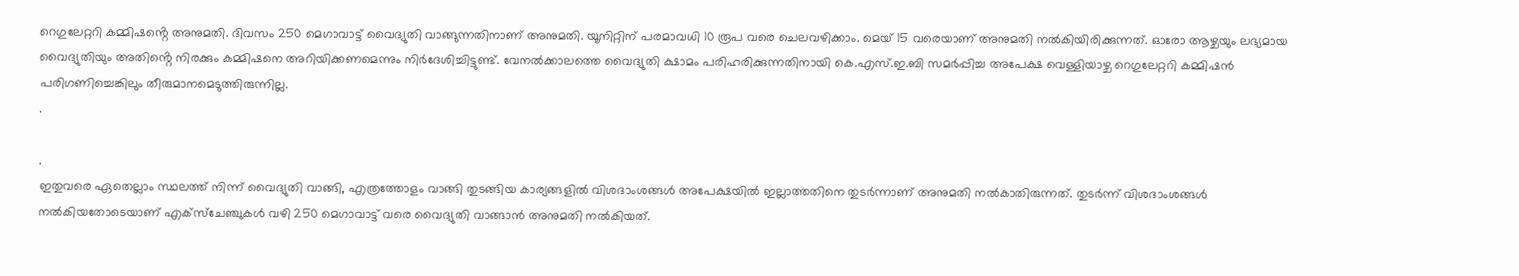റെഗുലേറ്ററി കമ്മിഷൻ്റെ അനുമതി. ദിവസം 250 മെഗാവാട്ട് വൈദ്യുതി വാങ്ങുന്നതിനാണ് അനുമതി. യൂനിറ്റിന് പരമാവധി 10 രൂപ വരെ ചെലവഴിക്കാം. മെയ് 15 വരെയാണ് അനുമതി നൽകിയിരിക്കുന്നത്. ഓരോ ആഴ്ചയും ലഭ്യമായ വൈദ്യുതിയും അതിൻ്റെ നിരക്കും കമ്മിഷനെ അറിയിക്കണമെന്നും നിർദേശിച്ചിട്ടുണ്ട്. വേനൽക്കാലത്തെ വൈദ്യുതി ക്ഷാമം പരിഹരിക്കുന്നതിനായി കെ.എസ്.ഇ.ബി സമർപ്പിച്ച അപേക്ഷ വെള്ളിയാഴ്ച റെഗുലേറ്ററി കമ്മിഷൻ പരിഗണിച്ചെങ്കിലും തീരുമാനമെടുത്തിരുന്നില്ല.
.

.
ഇതുവരെ ഏതെല്ലാം സ്ഥലത്ത് നിന്ന് വൈദ്യുതി വാങ്ങി, എത്രത്തോളം വാങ്ങി തുടങ്ങിയ കാര്യങ്ങളിൽ വിശദാംശങ്ങൾ അപേക്ഷയിൽ ഇല്ലാത്തതിനെ തുടർന്നാണ് അനുമതി നൽകാതിരുന്നത്. തുടർന്ന് വിശദാംശങ്ങൾ നൽകിയതോടെയാണ് എക്സ്ചേഞ്ചുകൾ വഴി 250 മെഗാവാട്ട് വരെ വൈദ്യുതി വാങ്ങാൻ അനുമതി നൽകിയത്.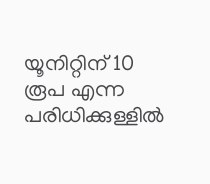യൂനിറ്റിന് 10 രൂപ എന്ന പരിധിക്കുള്ളിൽ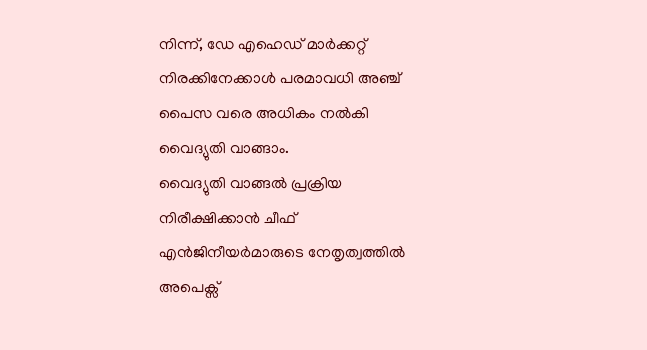നിന്ന്, ഡേ എഹെഡ് മാർക്കറ്റ് നിരക്കിനേക്കാൾ പരമാവധി അഞ്ച് പൈസ വരെ അധികം നൽകി വൈദ്യുതി വാങ്ങാം.
വൈദ്യുതി വാങ്ങൽ പ്രക്രിയ നിരീക്ഷിക്കാൻ ചീഫ് എൻജിനീയർമാരുടെ നേതൃത്വത്തിൽ അപെക്സ്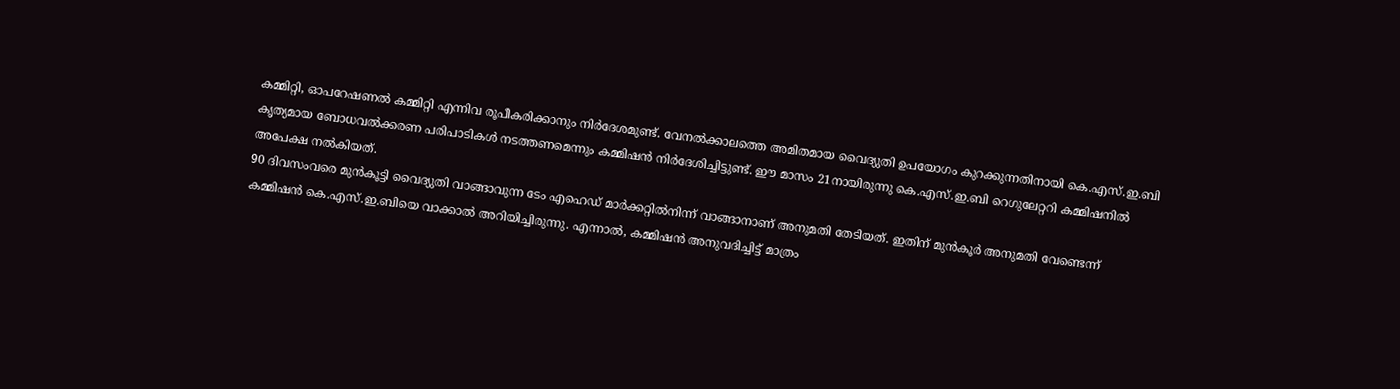കമ്മിറ്റി, ഓപറേഷണൽ കമ്മിറ്റി എന്നിവ രൂപീകരിക്കാനും നിർദേശമുണ്ട്. വേനൽക്കാലത്തെ അമിതമായ വൈദ്യുതി ഉപയോഗം കുറക്കുന്നതിനായി കെ.എസ്.ഇ.ബി കൃത്യമായ ബോധവൽക്കരണ പരിപാടികൾ നടത്തണമെന്നും കമ്മിഷൻ നിർദേശിച്ചിട്ടുണ്ട്. ഈ മാസം 21നായിരുന്നു കെ.എസ്.ഇ.ബി റെഗുലേറ്ററി കമ്മിഷനിൽ അപേക്ഷ നൽകിയത്.
90 ദിവസംവരെ മുൻകൂട്ടി വൈദ്യുതി വാങ്ങാവുന്ന ടേം എഹെഡ് മാർക്കറ്റിൽനിന്ന് വാങ്ങാനാണ് അനുമതി തേടിയത്. ഇതിന് മുൻകൂർ അനുമതി വേണ്ടെന്ന് കമ്മിഷൻ കെ.എസ്.ഇ.ബിയെ വാക്കാൽ അറിയിച്ചിരുന്നു. എന്നാൽ, കമ്മിഷൻ അനുവദിച്ചിട്ട് മാത്രം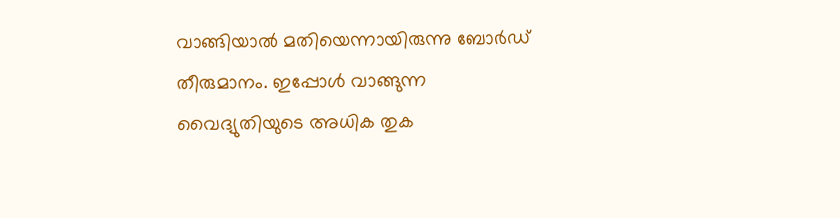വാങ്ങിയാൽ മതിയെന്നായിരുന്നു ബോർഡ് തീരുമാനം. ഇപ്പോൾ വാങ്ങുന്ന വൈദ്യുതിയുടെ അധിക തുക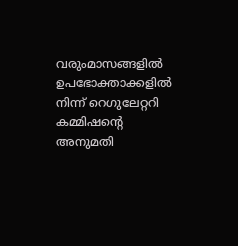വരുംമാസങ്ങളിൽ ഉപഭോക്താക്കളിൽ നിന്ന് റെഗുലേറ്ററി കമ്മിഷൻ്റെ അനുമതി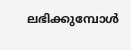ലഭിക്കുമ്പോൾ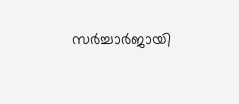സർച്ചാർജായി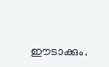ഈടാക്കും.